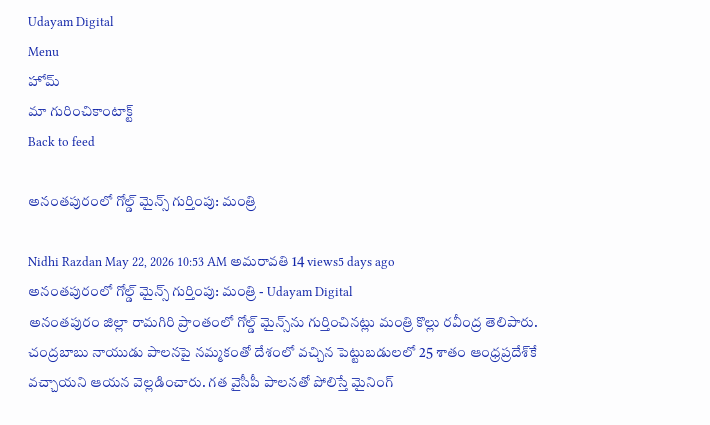Udayam Digital
Menu
హోమ్
మా గురించికాంటాక్ట్
Back to feed

అనంతపురంలో గోల్డ్ మైన్స్ గుర్తింపు: మంత్రి

Nidhi Razdan May 22, 2026 10:53 AM అమరావతి 14 views5 days ago
అనంతపురంలో గోల్డ్ మైన్స్ గుర్తింపు: మంత్రి - Udayam Digital
అనంతపురం జిల్లా రామగిరి ప్రాంతంలో గోల్డ్ మైన్స్‌ను గుర్తించినట్లు మంత్రి కొల్లు రవీంద్ర తెలిపారు. చంద్రబాబు నాయుడు పాలనపై నమ్మకంతో దేశంలో వచ్చిన పెట్టుబడులలో 25 శాతం ఆంధ్రప్రదేశ్‌కే వచ్చాయని ఆయన వెల్లడించారు. గత వైసీపీ పాలనతో పోలిస్తే మైనింగ్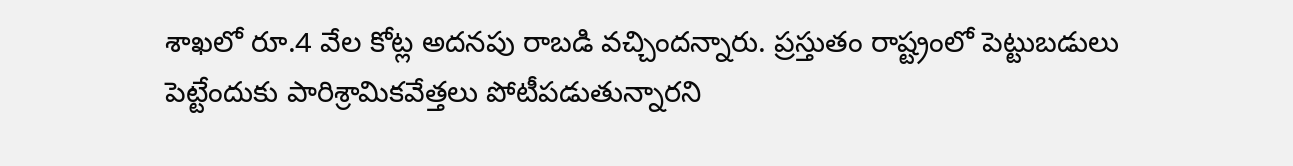శాఖలో రూ.4 వేల కోట్ల అదనపు రాబడి వచ్చిందన్నారు. ప్రస్తుతం రాష్ట్రంలో పెట్టుబడులు పెట్టేందుకు పారిశ్రామికవేత్తలు పోటీపడుతున్నారని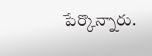పేర్కొన్నారు.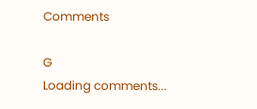Comments

G
Loading comments...